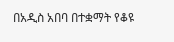በአዲስ አበባ በተቋማት የቆዩ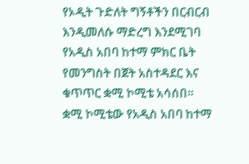የኦዲት ጉድለት ግኝቶችን በርብርብ እንዲመለሱ ማድረግ እንደሚገባ የአዲስ አበባ ከተማ ምክር ቤት የመንግስት በጀት አስተዳደር እና ቁጥጥር ቋሚ ኮሚቴ አሳሰበ።
ቋሚ ኮሚቴው የአዲስ አበባ ከተማ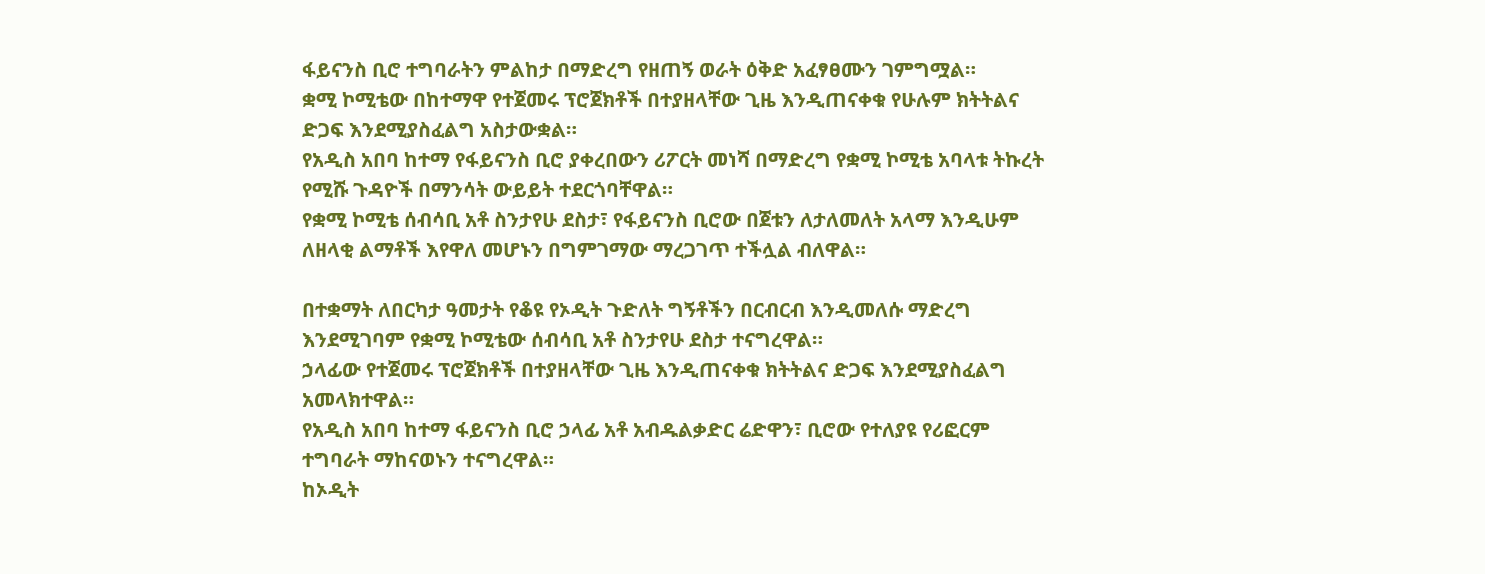ፋይናንስ ቢሮ ተግባራትን ምልከታ በማድረግ የዘጠኝ ወራት ዕቅድ አፈፃፀሙን ገምግሟል።
ቋሚ ኮሚቴው በከተማዋ የተጀመሩ ፕሮጀክቶች በተያዘላቸው ጊዜ እንዲጠናቀቁ የሁሉም ክትትልና ድጋፍ እንደሚያስፈልግ አስታውቋል።
የአዲስ አበባ ከተማ የፋይናንስ ቢሮ ያቀረበውን ሪፖርት መነሻ በማድረግ የቋሚ ኮሚቴ አባላቱ ትኩረት የሚሹ ጉዳዮች በማንሳት ውይይት ተደርጎባቸዋል።
የቋሚ ኮሚቴ ሰብሳቢ አቶ ስንታየሁ ደስታ፣ የፋይናንስ ቢሮው በጀቱን ለታለመለት አላማ እንዲሁም ለዘላቂ ልማቶች እየዋለ መሆኑን በግምገማው ማረጋገጥ ተችሏል ብለዋል።

በተቋማት ለበርካታ ዓመታት የቆዩ የኦዲት ጉድለት ግኝቶችን በርብርብ እንዲመለሱ ማድረግ እንደሚገባም የቋሚ ኮሚቴው ሰብሳቢ አቶ ስንታየሁ ደስታ ተናግረዋል።
ኃላፊው የተጀመሩ ፕሮጀክቶች በተያዘላቸው ጊዜ እንዲጠናቀቁ ክትትልና ድጋፍ እንደሚያስፈልግ አመላክተዋል።
የአዲስ አበባ ከተማ ፋይናንስ ቢሮ ኃላፊ አቶ አብዱልቃድር ሬድዋን፣ ቢሮው የተለያዩ የሪፎርም ተግባራት ማከናወኑን ተናግረዋል።
ከኦዲት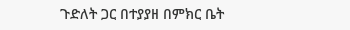ጉድለት ጋር በተያያዘ በምክር ቤት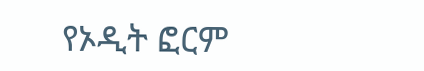የኦዲት ፎርም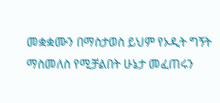መቋቋሙን በማስታወስ ይህም የኦዲት ግኝት ማስመለስ የሚቻልበት ሁኔታ መፈጠሩን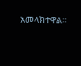አመላክተዋል።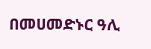በመሀመድኑር ዓሊ